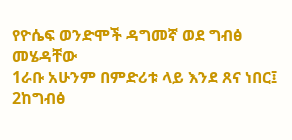የዮሴፍ ወንድሞች ዳግመኛ ወደ ግብፅ መሄዳቸው
1ራቡ አሁንም በምድሪቱ ላይ እንደ ጸና ነበር፤ 2ከግብፅ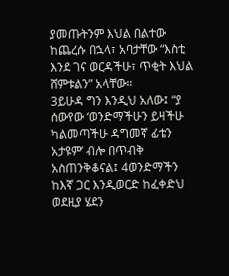ያመጡትንም እህል በልተው ከጨረሱ በኋላ፣ አባታቸው “እስቲ እንደ ገና ወርዳችሁ፣ ጥቂት እህል ሸምቱልን” አላቸው።
3ይሁዳ ግን እንዲህ አለው፤ “ያ ሰውየው ‘ወንድማችሁን ይዛችሁ ካልመጣችሁ ዳግመኛ ፊቴን አታዩም’ ብሎ በጥብቅ አስጠንቅቆናል፤ 4ወንድማችን ከእኛ ጋር እንዲወርድ ከፈቀድህ ወደዚያ ሄደን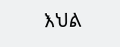እህል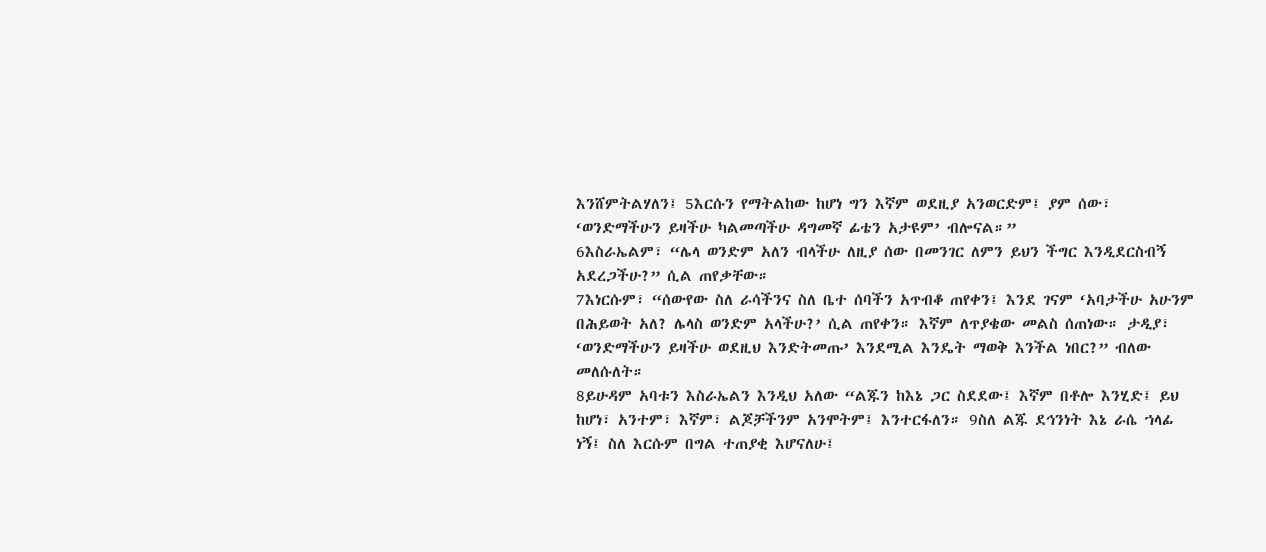እንሸምትልሃለን፤ 5እርሱን የማትልከው ከሆነ ግን እኛም ወደዚያ አንወርድም፤ ያም ሰው፣ ‘ወንድማችሁን ይዛችሁ ካልመጣችሁ ዳግመኛ ፊቴን አታዩም’ ብሎናል።”
6እስራኤልም፣ “ሌላ ወንድም አለን ብላችሁ ለዚያ ሰው በመንገር ለምን ይህን ችግር እንዲደርስብኝ አደረጋችሁ?” ሲል ጠየቃቸው።
7እነርሱም፣ “ሰውየው ስለ ራሳችንና ስለ ቤተ ሰባችን አጥብቆ ጠየቀን፤ እንደ ገናም ‘አባታችሁ አሁንም በሕይወት አለ? ሌላስ ወንድም አላችሁ?’ ሲል ጠየቀን። እኛም ለጥያቄው መልስ ሰጠነው። ታዲያ፣ ‘ወንድማችሁን ይዛችሁ ወደዚህ እንድትመጡ’ እንደሚል እንዴት ማወቅ እንችል ነበር?” ብለው መለሱለት።
8ይሁዳም አባቱን እስራኤልን እንዲህ አለው “ልጁን ከእኔ ጋር ስደደው፤ እኛም በቶሎ እንሂድ፤ ይህ ከሆነ፣ አንተም፣ እኛም፣ ልጆቻችንም አንሞትም፤ እንተርፋለን። 9ስለ ልጁ ደኅንነት እኔ ራሴ ኀላፊ ነኝ፤ ስለ እርሱም በግል ተጠያቂ እሆናለሁ፤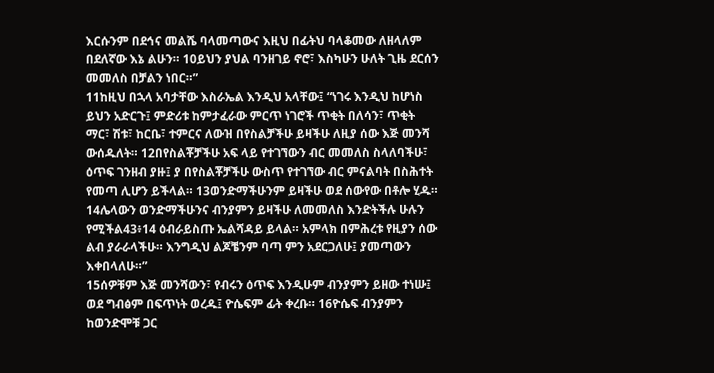እርሱንም በደኅና መልሼ ባላመጣውና እዚህ በፊትህ ባላቆመው ለዘላለም በደለኛው እኔ ልሁን። 10ይህን ያህል ባንዘገይ ኖሮ፣ እስካሁን ሁለት ጊዜ ደርሰን መመለስ በቻልን ነበር።”
11ከዚህ በኋላ አባታቸው እስራኤል እንዲህ አላቸው፤ “ነገሩ እንዲህ ከሆነስ ይህን አድርጉ፤ ምድሪቱ ከምታፈራው ምርጥ ነገሮች ጥቂት በለሳን፣ ጥቂት ማር፣ ሽቱ፣ ከርቤ፣ ተምርና ለውዝ በየስልቻችሁ ይዛችሁ ለዚያ ሰው እጅ መንሻ ውሰዱለት። 12በየስልቾቻችሁ አፍ ላይ የተገኘውን ብር መመለስ ስላለባችሁ፣ ዕጥፍ ገንዘብ ያዙ፤ ያ በየስልቾቻችሁ ውስጥ የተገኘው ብር ምናልባት በስሕተት የመጣ ሊሆን ይችላል። 13ወንድማችሁንም ይዛችሁ ወደ ሰውየው በቶሎ ሂዱ። 14ሌላውን ወንድማችሁንና ብንያምን ይዛችሁ ለመመለስ እንድትችሉ ሁሉን የሚችል43፥14 ዕብራይስጡ ኤልሻዳይ ይላል። አምላክ በምሕረቱ የዚያን ሰው ልብ ያራራላችሁ። እንግዲህ ልጆቼንም ባጣ ምን አደርጋለሁ፤ ያመጣውን እቀበላለሁ።”
15ሰዎቹም እጅ መንሻውን፣ የብሩን ዕጥፍ እንዲሁም ብንያምን ይዘው ተነሡ፤ ወደ ግብፅም በፍጥነት ወረዱ፤ ዮሴፍም ፊት ቀረቡ። 16ዮሴፍ ብንያምን ከወንድሞቹ ጋር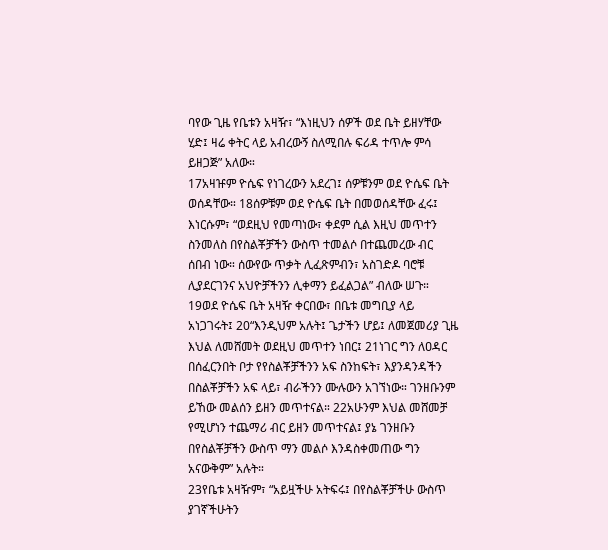ባየው ጊዜ የቤቱን አዛዥ፣ “እነዚህን ሰዎች ወደ ቤት ይዘሃቸው ሂድ፤ ዛሬ ቀትር ላይ አብረውኝ ስለሚበሉ ፍሪዳ ተጥሎ ምሳ ይዘጋጅ” አለው።
17አዛዡም ዮሴፍ የነገረውን አደረገ፤ ሰዎቹንም ወደ ዮሴፍ ቤት ወሰዳቸው። 18ሰዎቹም ወደ ዮሴፍ ቤት በመወሰዳቸው ፈሩ፤ እነርሱም፣ “ወደዚህ የመጣነው፣ ቀደም ሲል እዚህ መጥተን ስንመለስ በየስልቾቻችን ውስጥ ተመልሶ በተጨመረው ብር ሰበብ ነው። ሰውየው ጥቃት ሊፈጽምብን፣ አስገድዶ ባሮቹ ሊያደርገንና አህዮቻችንን ሊቀማን ይፈልጋል” ብለው ሠጉ።
19ወደ ዮሴፍ ቤት አዛዥ ቀርበው፣ በቤቱ መግቢያ ላይ አነጋገሩት፤ 20“እንዲህም አሉት፤ ጌታችን ሆይ፤ ለመጀመሪያ ጊዜ እህል ለመሸመት ወደዚህ መጥተን ነበር፤ 21ነገር ግን ለዐዳር በሰፈርንበት ቦታ የየስልቾቻችንን አፍ ስንከፍት፣ እያንዳንዳችን በስልቾቻችን አፍ ላይ፣ ብራችንን ሙሉውን አገኘነው። ገንዘቡንም ይኸው መልሰን ይዘን መጥተናል። 22አሁንም እህል መሸመቻ የሚሆነን ተጨማሪ ብር ይዘን መጥተናል፤ ያኔ ገንዘቡን በየስልቾቻችን ውስጥ ማን መልሶ እንዳስቀመጠው ግን አናውቅም” አሉት።
23የቤቱ አዛዥም፣ “አይዟችሁ አትፍሩ፤ በየስልቾቻችሁ ውስጥ ያገኛችሁትን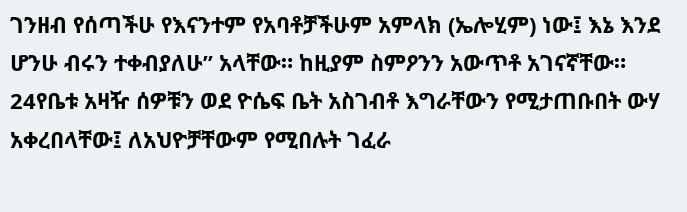ገንዘብ የሰጣችሁ የእናንተም የአባቶቻችሁም አምላክ (ኤሎሂም) ነው፤ እኔ እንደ ሆንሁ ብሩን ተቀብያለሁ” አላቸው። ከዚያም ስምዖንን አውጥቶ አገናኛቸው።
24የቤቱ አዛዥ ሰዎቹን ወደ ዮሴፍ ቤት አስገብቶ እግራቸውን የሚታጠቡበት ውሃ አቀረበላቸው፤ ለአህዮቻቸውም የሚበሉት ገፈራ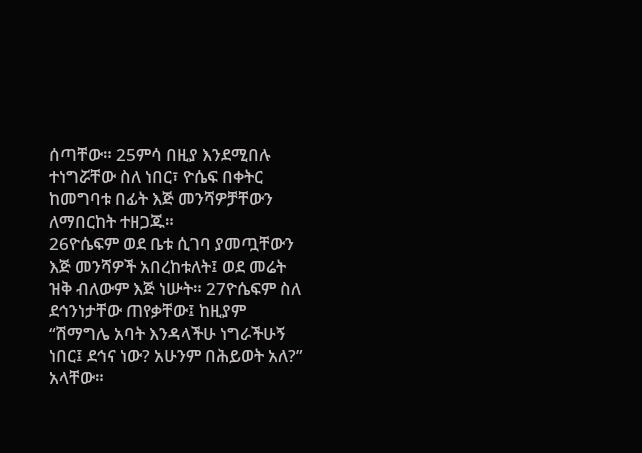ሰጣቸው። 25ምሳ በዚያ እንደሚበሉ ተነግሯቸው ስለ ነበር፣ ዮሴፍ በቀትር ከመግባቱ በፊት እጅ መንሻዎቻቸውን ለማበርከት ተዘጋጁ።
26ዮሴፍም ወደ ቤቱ ሲገባ ያመጧቸውን እጅ መንሻዎች አበረከቱለት፤ ወደ መሬት ዝቅ ብለውም እጅ ነሡት። 27ዮሴፍም ስለ ደኅንነታቸው ጠየቃቸው፤ ከዚያም “ሽማግሌ አባት እንዳላችሁ ነግራችሁኝ ነበር፤ ደኅና ነው? አሁንም በሕይወት አለ?” አላቸው።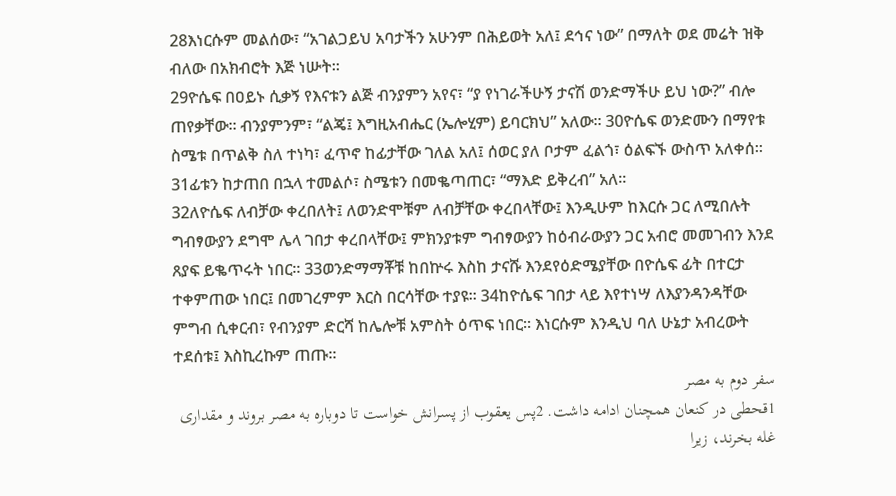28እነርሱም መልሰው፣ “አገልጋይህ አባታችን አሁንም በሕይወት አለ፤ ደኅና ነው” በማለት ወደ መሬት ዝቅ ብለው በአክብሮት እጅ ነሡት።
29ዮሴፍ በዐይኑ ሲቃኝ የእናቱን ልጅ ብንያምን አየና፣ “ያ የነገራችሁኝ ታናሽ ወንድማችሁ ይህ ነው?” ብሎ ጠየቃቸው። ብንያምንም፣ “ልጄ፤ እግዚአብሔር (ኤሎሂም) ይባርክህ” አለው። 30ዮሴፍ ወንድሙን በማየቱ ስሜቱ በጥልቅ ስለ ተነካ፣ ፈጥኖ ከፊታቸው ገለል አለ፤ ሰወር ያለ ቦታም ፈልጎ፣ ዕልፍኙ ውስጥ አለቀሰ።
31ፊቱን ከታጠበ በኋላ ተመልሶ፣ ስሜቱን በመቈጣጠር፣ “ማእድ ይቅረብ” አለ።
32ለዮሴፍ ለብቻው ቀረበለት፤ ለወንድሞቹም ለብቻቸው ቀረበላቸው፤ እንዲሁም ከእርሱ ጋር ለሚበሉት ግብፃውያን ደግሞ ሌላ ገበታ ቀረበላቸው፤ ምክንያቱም ግብፃውያን ከዕብራውያን ጋር አብሮ መመገብን እንደ ጸያፍ ይቈጥሩት ነበር። 33ወንድማማቾቹ ከበኵሩ እስከ ታናሹ እንደየዕድሜያቸው በዮሴፍ ፊት በተርታ ተቀምጠው ነበር፤ በመገረምም እርስ በርሳቸው ተያዩ። 34ከዮሴፍ ገበታ ላይ እየተነሣ ለእያንዳንዳቸው ምግብ ሲቀርብ፣ የብንያም ድርሻ ከሌሎቹ አምስት ዕጥፍ ነበር። እነርሱም እንዲህ ባለ ሁኔታ አብረውት ተደሰቱ፤ እስኪረኩም ጠጡ።
سفر دوم به مصر
1قحطی در كنعان همچنان ادامه داشت. 2پس يعقوب از پسرانش خواست تا دوباره به مصر بروند و مقداری غله بخرند، زيرا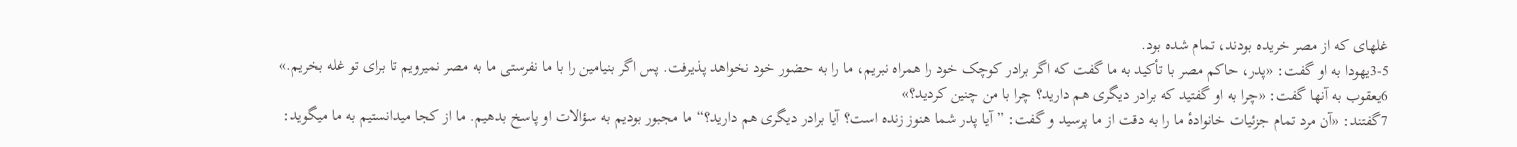غلهای كه از مصر خريده بودند، تمام شده بود.
3-5يهودا به او گفت: «پدر، حاكم مصر با تأكيد به ما گفت كه اگر برادر كوچک خود را همراه نبريم، ما را به حضور خود نخواهد پذيرفت. پس اگر بنيامين را با ما نفرستی ما به مصر نمیرويم تا برای تو غله بخريم.»
6يعقوب به آنها گفت: «چرا به او گفتيد كه برادر ديگری هم داريد؟ چرا با من چنين كرديد؟»
7گفتند: «آن مرد تمام جزئيات خانوادهٔ ما را به دقت از ما پرسيد و گفت: ”آيا پدر شما هنوز زنده است؟ آيا برادر ديگری هم داريد؟“ ما مجبور بوديم به سؤالات او پاسخ بدهيم. ما از كجا میدانستيم به ما میگويد: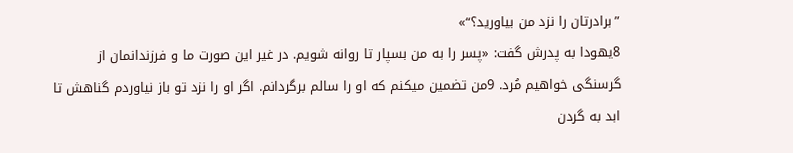”برادرتان را نزد من بياوريد؟“»
8يهودا به پدرش گفت: «پسر را به من بسپار تا روانه شويم. در غير اين صورت ما و فرزندانمان از گرسنگی خواهيم مُرد. 9من تضمين میكنم كه او را سالم برگردانم. اگر او را نزد تو باز نياوردم گناهش تا ابد به گردن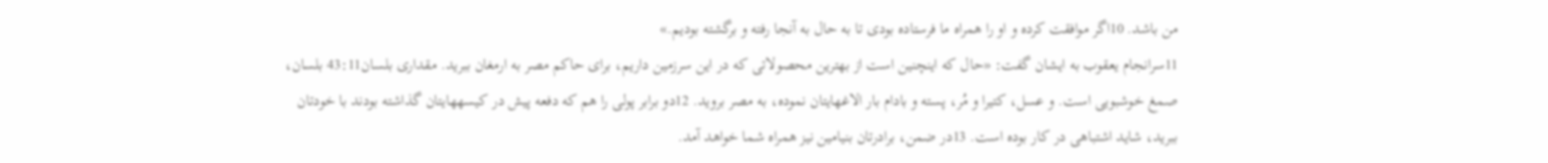من باشد. 10اگر موافقت كرده و او را همراه ما فرستاده بودی تا به حال به آنجا رفته و برگشته بوديم.»
11سرانجام يعقوب به ايشان گفت: «حال كه اينچنين است از بهترين محصولاتی كه در اين سرزمين داريم، برای حاكم مصر به ارمغان ببريد. مقداری بلسان43:11 بلسان، صمغ خوشبويی است. و عسل، كتيرا و مُر، پسته و بادام بار الاغهايتان نموده، به مصر برويد. 12دو برابر پولی را هم كه دفعه پيش در كيسههايتان گذاشته بودند با خودتان ببريد، شايد اشتباهی در كار بوده است. 13در ضمن، برادرتان بنيامين نيز همراه شما خواهد آمد.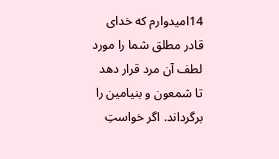14اميدوارم كه خدای قادر مطلق شما را مورد لطف آن مرد قرار دهد تا شمعون و بنيامين را برگرداند. اگر خواستِ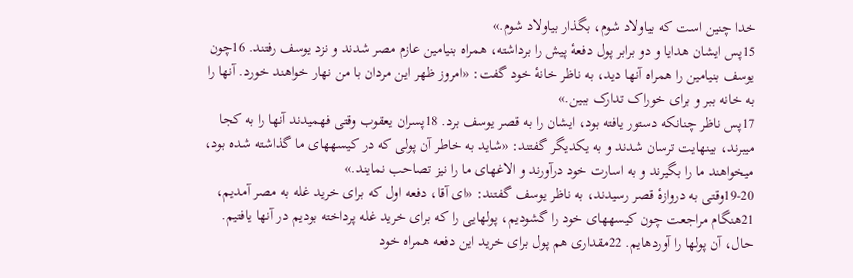خدا چنين است كه بیاولاد شوم، بگذار بیاولاد شوم.»
15پس ايشان هدايا و دو برابر پول دفعهٔ پيش را برداشته، همراه بنيامين عازم مصر شدند و نزد يوسف رفتند. 16چون يوسف بنيامين را همراه آنها ديد، به ناظر خانهٔ خود گفت: «امروز ظهر اين مردان با من نهار خواهند خورد. آنها را به خانه ببر و برای خوراک تدارک ببين.»
17پس ناظر چنانكه دستور يافته بود، ايشان را به قصر يوسف برد. 18پسران يعقوب وقتی فهميدند آنها را به كجا میبرند، بینهايت ترسان شدند و به يكديگر گفتند: «شايد به خاطر آن پولی كه در كيسههای ما گذاشته شده بود، میخواهند ما را بگيرند و به اسارت خود درآورند و الاغهای ما را نيز تصاحب نمايند.»
19-20وقتی به دروازهٔ قصر رسيدند، به ناظر يوسف گفتند: «ای آقا، دفعه اول كه برای خريد غله به مصر آمديم، 21هنگام مراجعت چون كيسههای خود را گشوديم، پولهايی را كه برای خريد غله پرداخته بوديم در آنها يافتيم. حال، آن پولها را آوردهايم. 22مقداری هم پول برای خريد اين دفعه همراه خود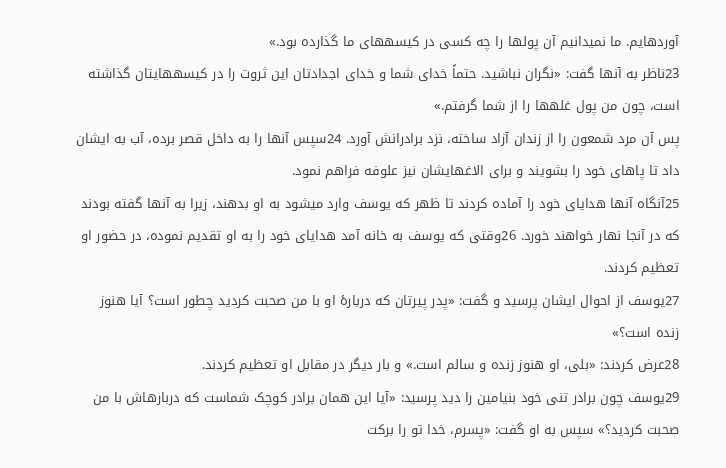آوردهايم. ما نمیدانيم آن پولها را چه كسی در كيسههای ما گذارده بود.»
23ناظر به آنها گفت: «نگران نباشيد. حتماً خدای شما و خدای اجدادتان اين ثروت را در كيسههايتان گذاشته است، چون من پول غلهها را از شما گرفتم.»
پس آن مرد شمعون را از زندان آزاد ساخته، نزد برادرانش آورد. 24سپس آنها را به داخل قصر برده، آب به ايشان داد تا پاهای خود را بشويند و برای الاغهايشان نيز علوفه فراهم نمود.
25آنگاه آنها هدايای خود را آماده كردند تا ظهر كه يوسف وارد میشود به او بدهند، زيرا به آنها گفته بودند كه در آنجا نهار خواهند خورد. 26وقتی كه يوسف به خانه آمد هدايای خود را به او تقديم نموده، در حضور او تعظيم كردند.
27يوسف از احوال ايشان پرسيد و گفت: «پدر پيرتان كه دربارهٔ او با من صحبت كرديد چطور است؟ آيا هنوز زنده است؟»
28عرض كردند: «بلی، او هنوز زنده و سالم است.» و بار ديگر در مقابل او تعظيم كردند.
29يوسف چون برادر تنی خود بنيامين را ديد پرسيد: «آيا اين همان برادر كوچک شماست كه دربارهاش با من صحبت كرديد؟» سپس به او گفت: «پسرم، خدا تو را بركت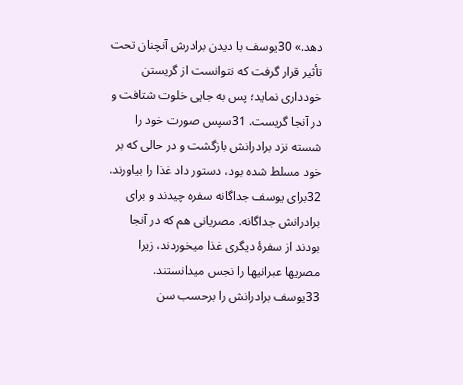دهد.» 30يوسف با ديدن برادرش آنچنان تحت تأثير قرار گرفت كه نتوانست از گريستن خودداری نمايد؛ پس به جايی خلوت شتافت و در آنجا گريست. 31سپس صورت خود را شسته نزد برادرانش بازگشت و در حالی كه بر خود مسلط شده بود، دستور داد غذا را بياورند.
32برای يوسف جداگانه سفره چيدند و برای برادرانش جداگانه. مصريانی هم كه در آنجا بودند از سفرهٔ ديگری غذا میخوردند، زيرا مصریها عبرانیها را نجس میدانستند. 33يوسف برادرانش را برحسب سن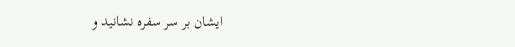ايشان بر سر سفره نشانيد و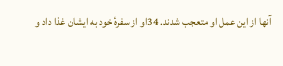آنها از اين عمل او متعجب شدند. 34او از سفرهٔ خود به ايشان غذا داد و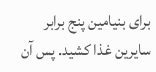برای بنيامين پنج برابر سايرين غذا كشيد. پس آن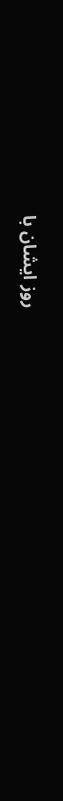روز ايشان با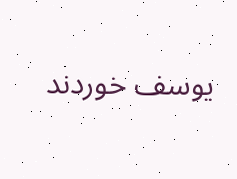يوسف خوردند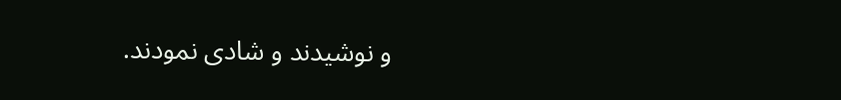و نوشيدند و شادی نمودند.